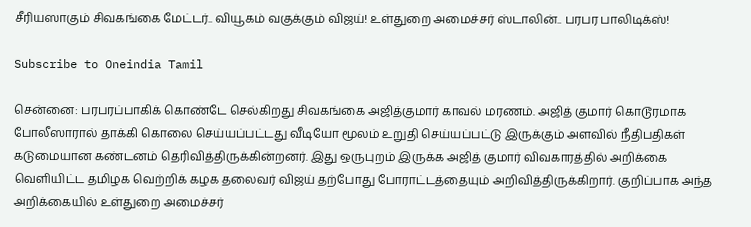சீரியஸாகும் சிவகங்கை மேட்டர்.. வியூகம் வகுக்கும் விஜய்! உள்துறை அமைச்சர் ஸ்டாலின்.. பரபர பாலிடிக்ஸ்!

Subscribe to Oneindia Tamil

சென்னை: பரபரப்பாகிக் கொண்டே செல்கிறது சிவகங்கை அஜித்குமார் காவல் மரணம். அஜித் குமார் கொடூரமாக போலீஸாரால் தாக்கி கொலை செய்யப்பட்டது வீடியோ மூலம் உறுதி செய்யப்பட்டு இருக்கும் அளவில் நீதிபதிகள் கடுமையான கண்டனம் தெரிவித்திருக்கின்றனர். இது ஒருபுறம் இருக்க அஜித் குமார் விவகாரத்தில் அறிக்கை வெளியிட்ட தமிழக வெற்றிக் கழக தலைவர் விஜய் தற்போது போராட்டத்தையும் அறிவித்திருக்கிறார். குறிப்பாக அந்த அறிக்கையில் உள்துறை அமைச்சர்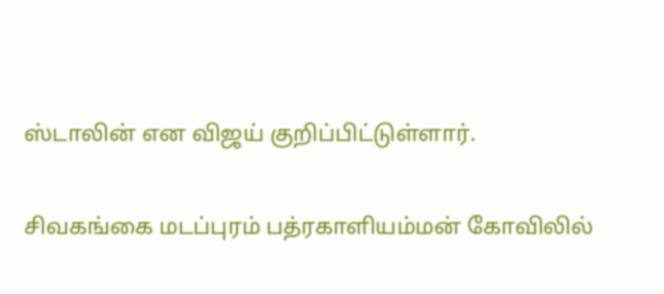ஸ்டாலின் என விஜய் குறிப்பிட்டுள்ளார்.

சிவகங்கை மடப்புரம் பத்ரகாளியம்மன் கோவிலில்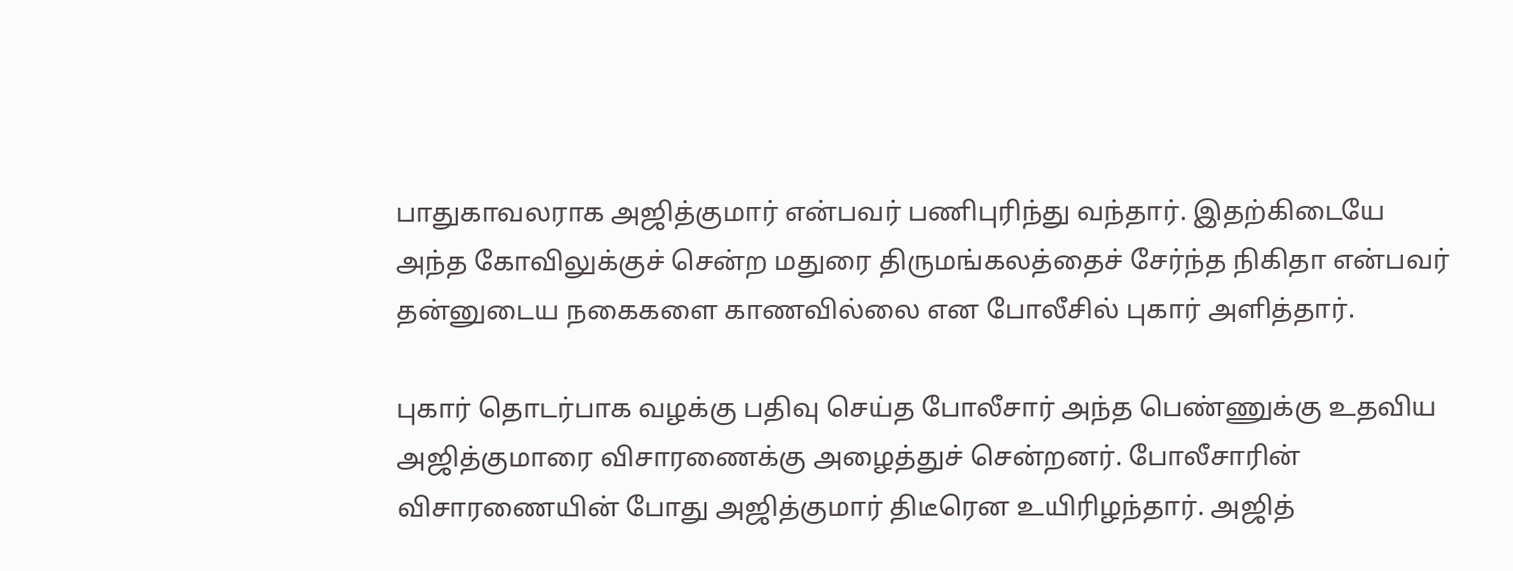பாதுகாவலராக அஜித்குமார் என்பவர் பணிபுரிந்து வந்தார். இதற்கிடையே அந்த கோவிலுக்குச் சென்ற மதுரை திருமங்கலத்தைச் சேர்ந்த நிகிதா என்பவர் தன்னுடைய நகைகளை காணவில்லை என போலீசில் புகார் அளித்தார்.

புகார் தொடர்பாக வழக்கு பதிவு செய்த போலீசார் அந்த பெண்ணுக்கு உதவிய அஜித்குமாரை விசாரணைக்கு அழைத்துச் சென்றனர். போலீசாரின் விசாரணையின் போது அஜித்குமார் திடீரென உயிரிழந்தார். அஜித்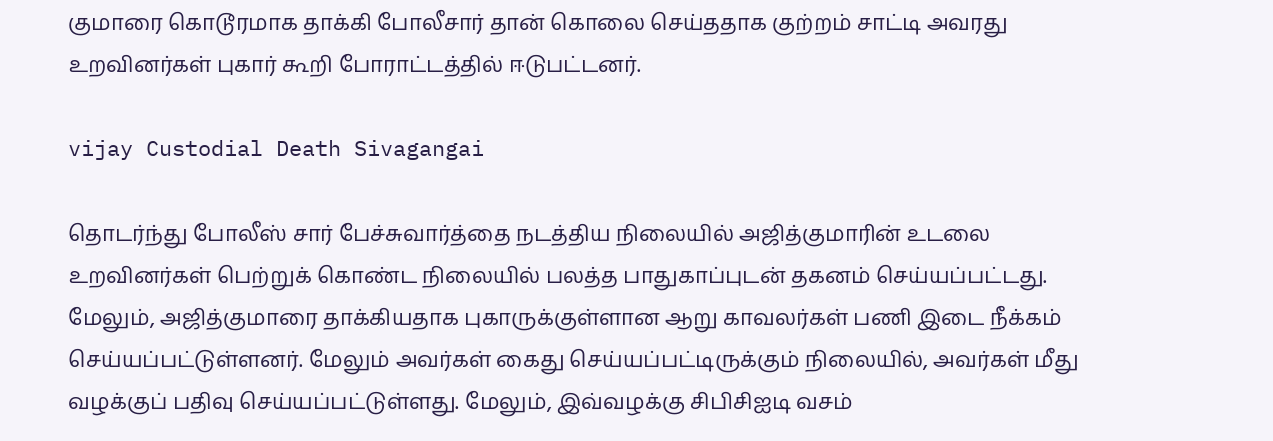குமாரை கொடூரமாக தாக்கி போலீசார் தான் கொலை செய்ததாக குற்றம் சாட்டி அவரது உறவினர்கள் புகார் கூறி போராட்டத்தில் ஈடுபட்டனர்.

vijay Custodial Death Sivagangai

தொடர்ந்து போலீஸ் சார் பேச்சுவார்த்தை நடத்திய நிலையில் அஜித்குமாரின் உடலை உறவினர்கள் பெற்றுக் கொண்ட நிலையில் பலத்த பாதுகாப்புடன் தகனம் செய்யப்பட்டது. மேலும், அஜித்குமாரை தாக்கியதாக புகாருக்குள்ளான ஆறு காவலர்கள் பணி இடை நீக்கம் செய்யப்பட்டுள்ளனர். மேலும் அவர்கள் கைது செய்யப்பட்டிருக்கும் நிலையில், அவர்கள் மீது வழக்குப் பதிவு செய்யப்பட்டுள்ளது. மேலும், இவ்வழக்கு சிபிசிஐடி வசம்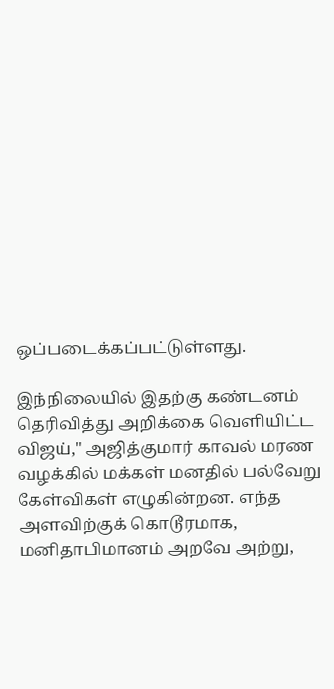ஒப்படைக்கப்பட்டுள்ளது.

இந்நிலையில் இதற்கு கண்டனம் தெரிவித்து அறிக்கை வெளியிட்ட விஜய்," அஜித்குமார் காவல் மரண வழக்கில் மக்கள் மனதில் பல்வேறு கேள்விகள் எழுகின்றன. எந்த அளவிற்குக் கொடூரமாக, மனிதாபிமானம் அறவே அற்று,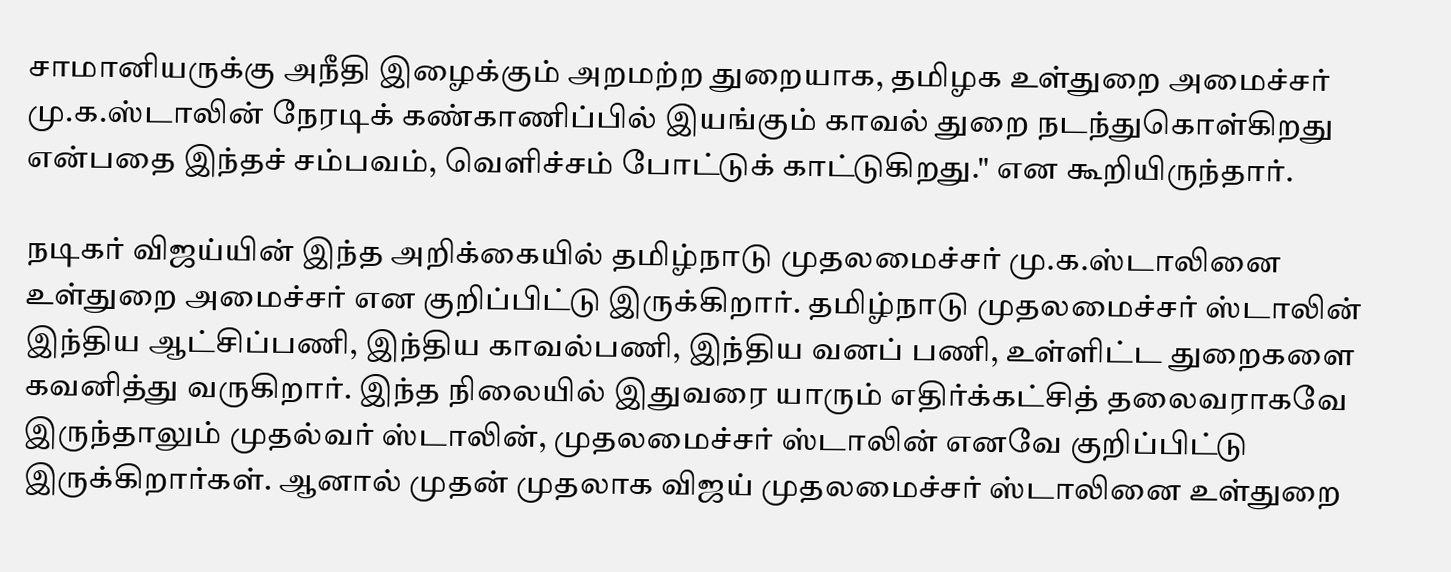சாமானியருக்கு அநீதி இழைக்கும் அறமற்ற துறையாக, தமிழக உள்துறை அமைச்சர் மு.க.ஸ்டாலின் நேரடிக் கண்காணிப்பில் இயங்கும் காவல் துறை நடந்துகொள்கிறது என்பதை இந்தச் சம்பவம், வெளிச்சம் போட்டுக் காட்டுகிறது." என கூறியிருந்தார்.

நடிகர் விஜய்யின் இந்த அறிக்கையில் தமிழ்நாடு முதலமைச்சர் மு.க.ஸ்டாலினை உள்துறை அமைச்சர் என குறிப்பிட்டு இருக்கிறார். தமிழ்நாடு முதலமைச்சர் ஸ்டாலின் இந்திய ஆட்சிப்பணி, இந்திய காவல்பணி, இந்திய வனப் பணி, உள்ளிட்ட துறைகளை கவனித்து வருகிறார். இந்த நிலையில் இதுவரை யாரும் எதிர்க்கட்சித் தலைவராகவே இருந்தாலும் முதல்வர் ஸ்டாலின், முதலமைச்சர் ஸ்டாலின் எனவே குறிப்பிட்டு இருக்கிறார்கள். ஆனால் முதன் முதலாக விஜய் முதலமைச்சர் ஸ்டாலினை உள்துறை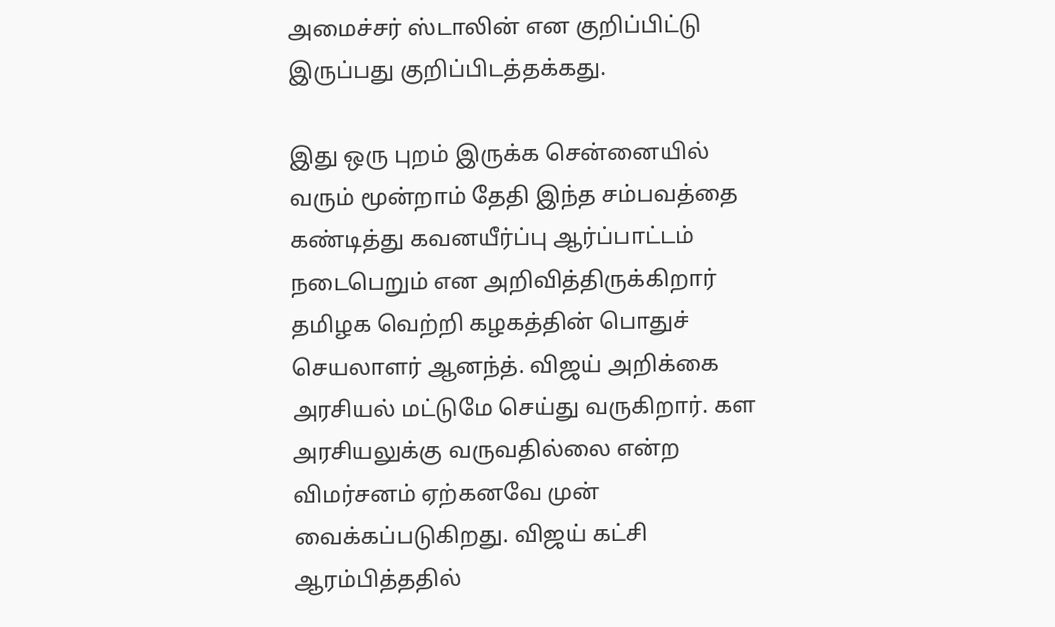அமைச்சர் ஸ்டாலின் என குறிப்பிட்டு இருப்பது குறிப்பிடத்தக்கது.

இது ஒரு புறம் இருக்க சென்னையில் வரும் மூன்றாம் தேதி இந்த சம்பவத்தை கண்டித்து கவனயீர்ப்பு ஆர்ப்பாட்டம் நடைபெறும் என அறிவித்திருக்கிறார் தமிழக வெற்றி கழகத்தின் பொதுச் செயலாளர் ஆனந்த். விஜய் அறிக்கை அரசியல் மட்டுமே செய்து வருகிறார். கள அரசியலுக்கு வருவதில்லை என்ற விமர்சனம் ஏற்கனவே முன் வைக்கப்படுகிறது. விஜய் கட்சி ஆரம்பித்ததில்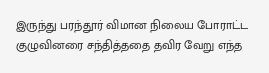இருந்து பரந்தூர் விமான நிலைய போராட்ட குழுவினரை சந்தித்ததை தவிர வேறு எந்த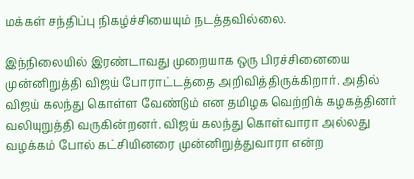மக்கள் சந்திப்பு நிகழ்ச்சியையும் நடத்தவில்லை.

இந்நிலையில் இரண்டாவது முறையாக ஒரு பிரச்சினையை முன்னிறுத்தி விஜய் போராட்டத்தை அறிவித்திருக்கிறார். அதில் விஜய் கலந்து கொள்ள வேண்டும் என தமிழக வெற்றிக் கழகத்தினர் வலியுறுத்தி வருகின்றனர். விஜய் கலந்து கொள்வாரா அல்லது வழக்கம் போல் கட்சியினரை முன்னிறுத்துவாரா என்ற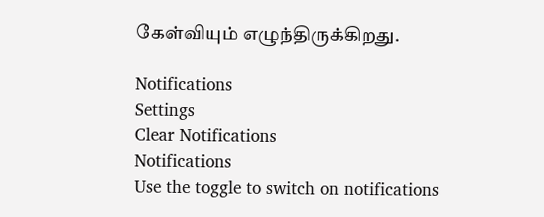கேள்வியும் எழுந்திருக்கிறது.

Notifications
Settings
Clear Notifications
Notifications
Use the toggle to switch on notifications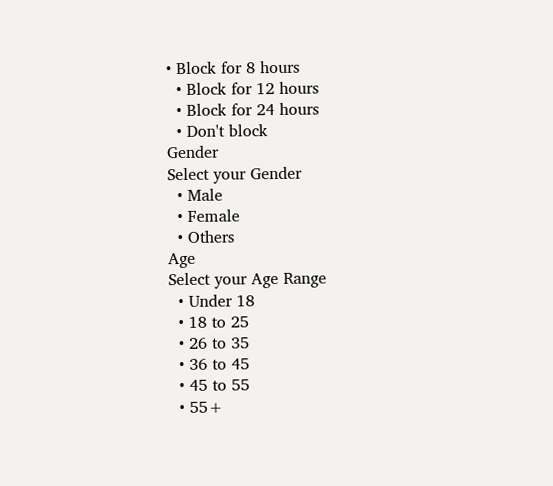• Block for 8 hours
  • Block for 12 hours
  • Block for 24 hours
  • Don't block
Gender
Select your Gender
  • Male
  • Female
  • Others
Age
Select your Age Range
  • Under 18
  • 18 to 25
  • 26 to 35
  • 36 to 45
  • 45 to 55
  • 55+